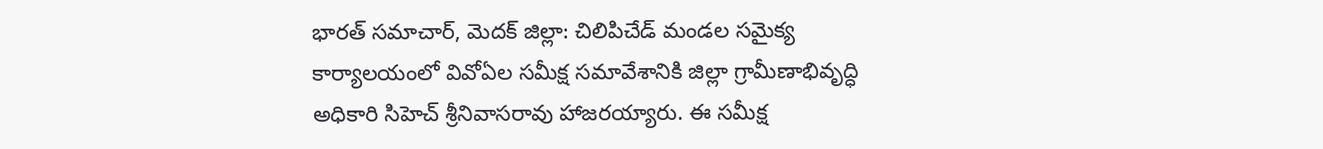భారత్ సమాచార్, మెదక్ జిల్లా: చిలిపిచేడ్ మండల సమైక్య కార్యాలయంలో వివోఏల సమీక్ష సమావేశానికి జిల్లా గ్రామీణాభివృద్ధి అధికారి సిహెచ్ శ్రీనివాసరావు హాజరయ్యారు. ఈ సమీక్ష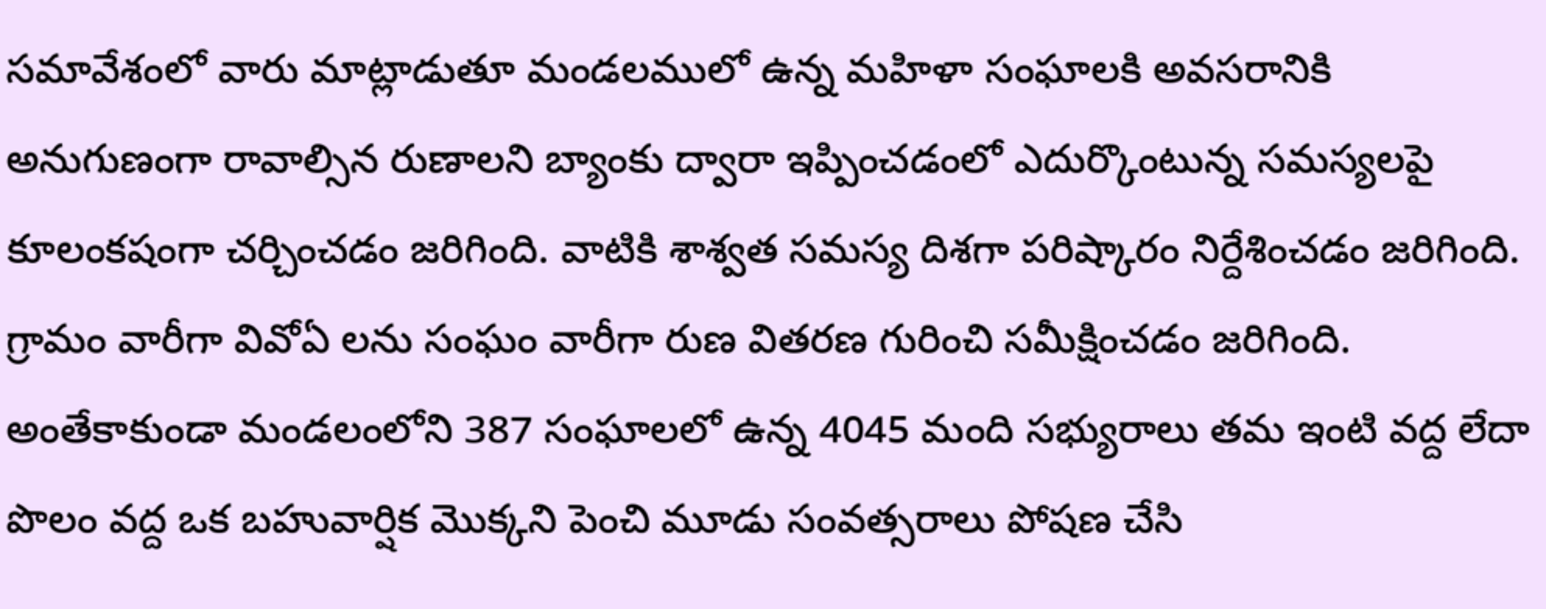సమావేశంలో వారు మాట్లాడుతూ మండలములో ఉన్న మహిళా సంఘాలకి అవసరానికి అనుగుణంగా రావాల్సిన రుణాలని బ్యాంకు ద్వారా ఇప్పించడంలో ఎదుర్కొంటున్న సమస్యలపై కూలంకషంగా చర్చించడం జరిగింది. వాటికి శాశ్వత సమస్య దిశగా పరిష్కారం నిర్దేశించడం జరిగింది. గ్రామం వారీగా వివోఏ లను సంఘం వారీగా రుణ వితరణ గురించి సమీక్షించడం జరిగింది.
అంతేకాకుండా మండలంలోని 387 సంఘాలలో ఉన్న 4045 మంది సభ్యురాలు తమ ఇంటి వద్ద లేదా పొలం వద్ద ఒక బహువార్షిక మొక్కని పెంచి మూడు సంవత్సరాలు పోషణ చేసి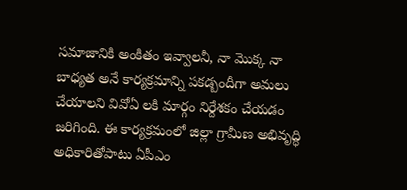సమాజానికి అంకితం ఇవ్వాలనీ, నా మొక్క నా బాధ్యత అనే కార్యక్రమాన్ని పకడ్బందీగా అమలు చేయాలని వివోఏ లకి మార్గం నిర్దేశకం చేయడం జరిగింది. ఈ కార్యక్రమంలో జిల్లా గ్రామీణ అభివృద్ధి అధికారితోపాటు ఏపీఎం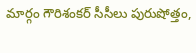మార్గం గౌరిశంకర్ సీసీలు పురుషోత్తం,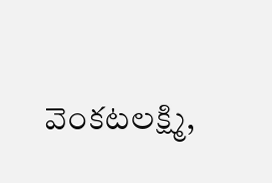వెంకటలక్ష్మి,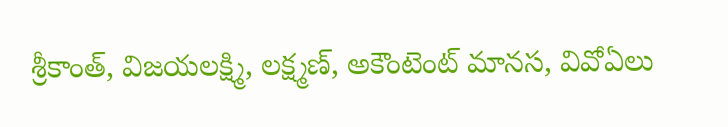శ్రీకాంత్, విజయలక్ష్మి, లక్ష్మణ్, అకౌంటెంట్ మానస, వివోఏలు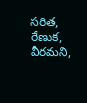సరిత, రేణుక, వీరమని,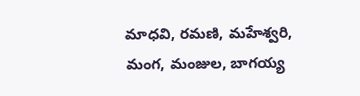మాధవి, రమణి, మహేశ్వరి, మంగ, మంజుల, బాగయ్య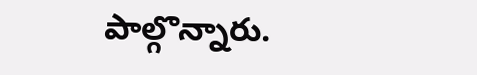పాల్గొన్నారు.